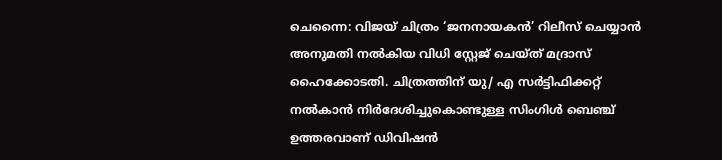ചെന്നൈ: വിജയ് ചിത്രം ‘ജനനായകൻ’ റിലീസ് ചെയ്യാൻ അനുമതി നൽകിയ വിധി സ്റ്റേജ് ചെയ്ത് മദ്രാസ് ഹൈക്കോടതി. ചിത്രത്തിന് യു/ എ സർട്ടിഫിക്കറ്റ് നൽകാൻ നിർദേശിച്ചുകൊണ്ടുള്ള സിംഗിൾ ബെഞ്ച് ഉത്തരവാണ് ഡിവിഷൻ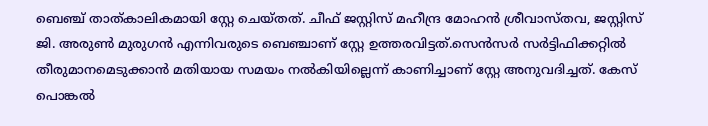ബെഞ്ച് താത്കാലികമായി സ്റ്റേ ചെയ്തത്. ചീഫ് ജസ്റ്റിസ് മഹീന്ദ്ര മോഹൻ ശ്രീവാസ്തവ, ജസ്റ്റിസ് ജി. അരുൺ മുരുഗൻ എന്നിവരുടെ ബെഞ്ചാണ് സ്റ്റേ ഉത്തരവിട്ടത്.സെൻസർ സർട്ടിഫിക്കറ്റിൽ തീരുമാനമെടുക്കാൻ മതിയായ സമയം നൽകിയില്ലെന്ന് കാണിച്ചാണ് സ്റ്റേ അനുവദിച്ചത്. കേസ് പൊങ്കൽ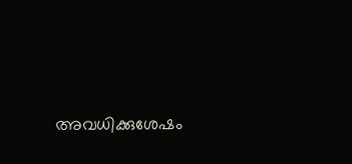അവധിക്കുശേഷം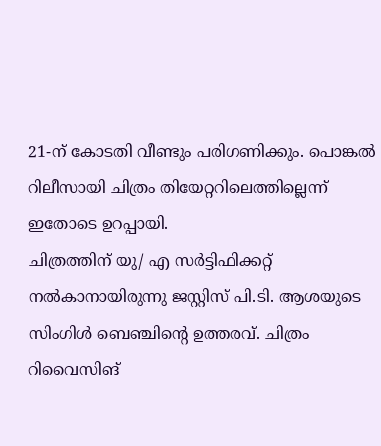21-ന് കോടതി വീണ്ടും പരിഗണിക്കും. പൊങ്കൽ റിലീസായി ചിത്രം തിയേറ്ററിലെത്തില്ലെന്ന് ഇതോടെ ഉറപ്പായി.
ചിത്രത്തിന് യു/ എ സർട്ടിഫിക്കറ്റ് നൽകാനായിരുന്നു ജസ്റ്റിസ് പി.ടി. ആശയുടെ സിംഗിൾ ബെഞ്ചിന്റെ ഉത്തരവ്. ചിത്രം റിവൈസിങ്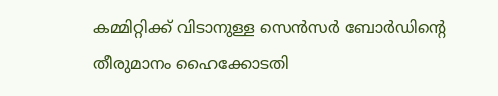കമ്മിറ്റിക്ക് വിടാനുള്ള സെൻസർ ബോർഡിന്റെ തീരുമാനം ഹൈക്കോടതി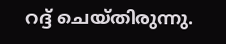റദ്ദ് ചെയ്തിരുന്നു.